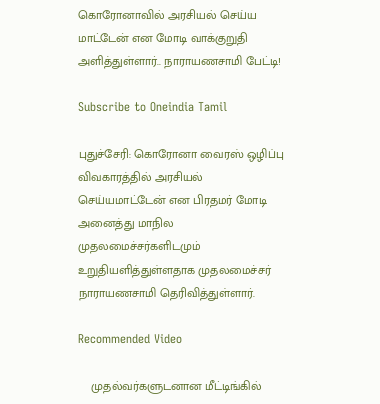கொரோனாவில் அரசியல் செய்ய மாட்டேன் என மோடி வாக்குறுதி அளித்துள்ளார்.. நாராயணசாமி பேட்டி!

Subscribe to Oneindia Tamil

புதுச்சேரி: கொரோனா வைரஸ் ஒழிப்பு விவகாரத்தில் அரசியல் செய்யமாட்டேன் என பிரதமர் மோடி அனைத்து மாநில முதலமைச்சர்களிடமும் உறுதியளித்துள்ளதாக முதலமைச்சர் நாராயணசாமி தெரிவித்துள்ளார்.

Recommended Video

    முதல்வர்களுடனான மீட்டிங்கில்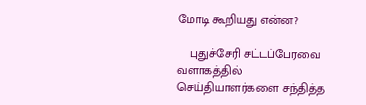மோடி கூறியது என்ன?

    புதுச்சேரி சட்டப்பேரவை வளாகத்தில் செய்தியாளர்களை சந்தித்த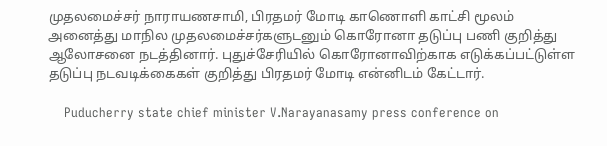முதலமைச்சர் நாராயணசாமி, பிரதமர் மோடி காணொளி காட்சி மூலம் அனைத்து மாநில முதலமைச்சர்களுடனும் கொரோனா தடுப்பு பணி குறித்து ஆலோசனை நடத்தினார். புதுச்சேரியில் கொரோனாவிற்காக எடுக்கப்பட்டுள்ள தடுப்பு நடவடிக்கைகள் குறித்து பிரதமர் மோடி என்னிடம் கேட்டார்.

    Puducherry state chief minister V.Narayanasamy press conference on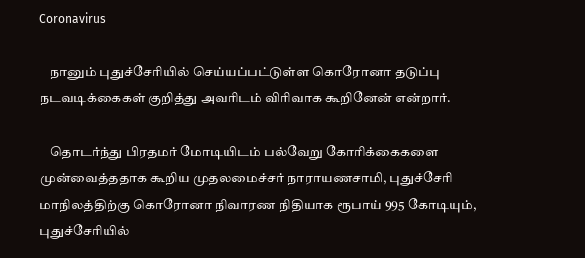Coronavirus

    நானும் புதுச்சேரியில் செய்யப்பட்டுள்ள கொரோனா தடுப்பு நடவடிக்கைகள் குறித்து அவரிடம் விரிவாக கூறினேன் என்றார்.

    தொடர்ந்து பிரதமர் மோடியிடம் பல்வேறு கோரிக்கைகளை முன்வைத்ததாக கூறிய முதலமைச்சர் நாராயணசாமி, புதுச்சேரி மாநிலத்திற்கு கொரோனா நிவாரண நிதியாக ரூபாய் 995 கோடியும், புதுச்சேரியில்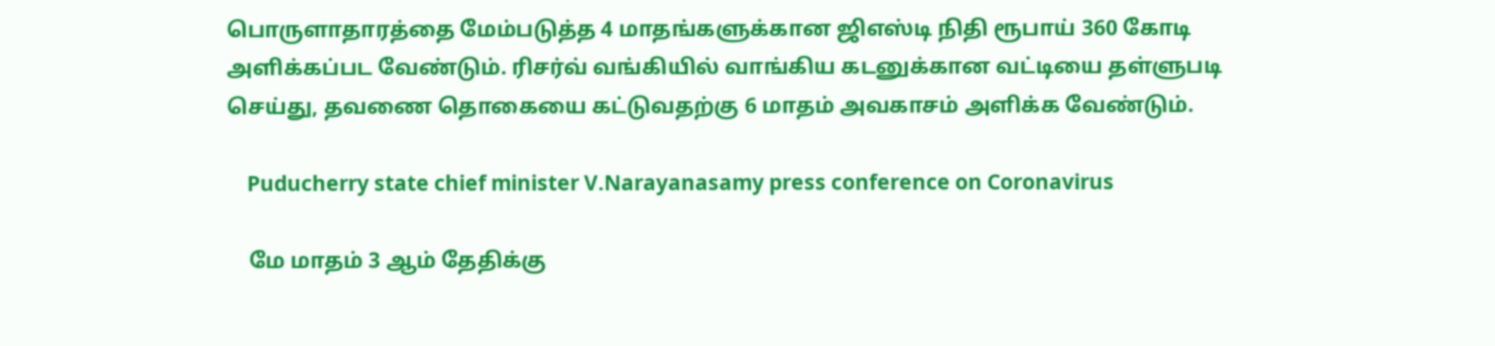பொருளாதாரத்தை மேம்படுத்த 4 மாதங்களுக்கான ஜிஎஸ்டி நிதி ரூபாய் 360 கோடி அளிக்கப்பட வேண்டும். ரிசர்வ் வங்கியில் வாங்கிய கடனுக்கான வட்டியை தள்ளுபடி செய்து, தவணை தொகையை கட்டுவதற்கு 6 மாதம் அவகாசம் அளிக்க வேண்டும்.

    Puducherry state chief minister V.Narayanasamy press conference on Coronavirus

    மே மாதம் 3 ஆம் தேதிக்கு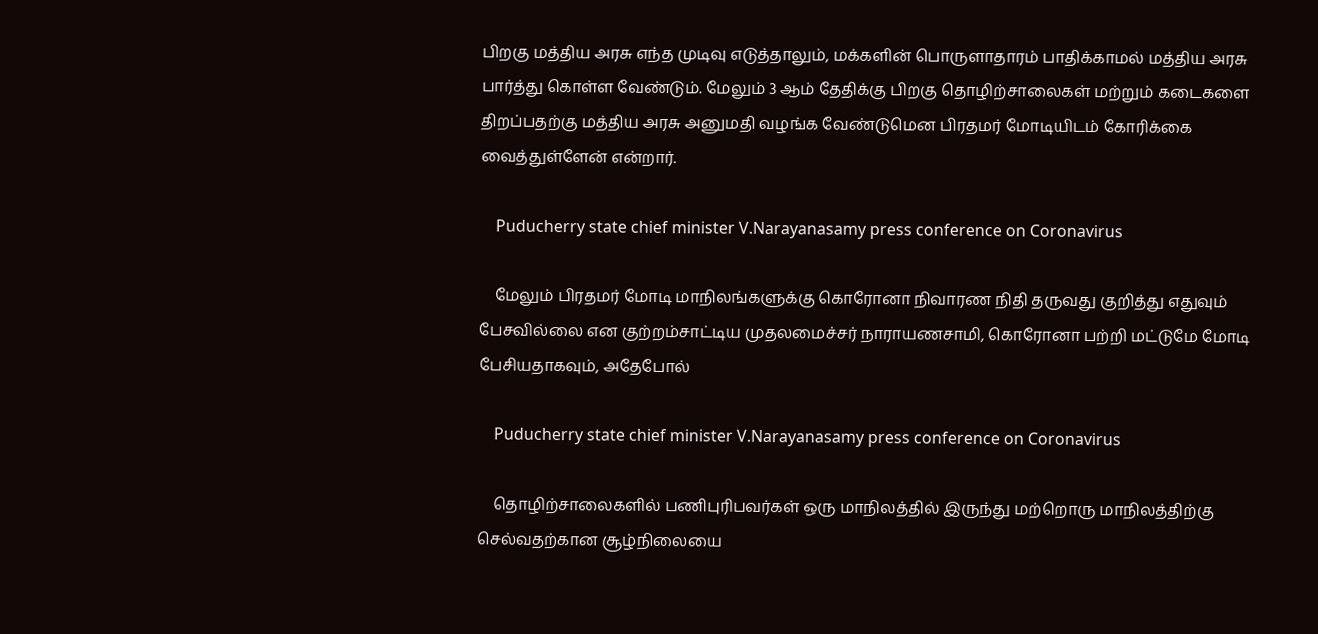பிறகு மத்திய அரசு எந்த முடிவு எடுத்தாலும், மக்களின் பொருளாதாரம் பாதிக்காமல் மத்திய அரசு பார்த்து கொள்ள வேண்டும். மேலும் 3 ஆம் தேதிக்கு பிறகு தொழிற்சாலைகள் மற்றும் கடைகளை திறப்பதற்கு மத்திய அரசு அனுமதி வழங்க வேண்டுமென பிரதமர் மோடியிடம் கோரிக்கை வைத்துள்ளேன் என்றார்.

    Puducherry state chief minister V.Narayanasamy press conference on Coronavirus

    மேலும் பிரதமர் மோடி மாநிலங்களுக்கு கொரோனா நிவாரண நிதி தருவது குறித்து எதுவும் பேசவில்லை என குற்றம்சாட்டிய முதலமைச்சர் நாராயணசாமி, கொரோனா பற்றி மட்டுமே மோடி பேசியதாகவும், அதேபோல்

    Puducherry state chief minister V.Narayanasamy press conference on Coronavirus

    தொழிற்சாலைகளில் பணிபுரிபவர்கள் ஒரு மாநிலத்தில் இருந்து மற்றொரு மாநிலத்திற்கு செல்வதற்கான சூழ்நிலையை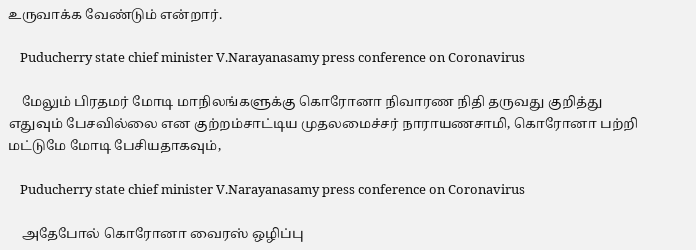உருவாக்க வேண்டும் என்றார்.

    Puducherry state chief minister V.Narayanasamy press conference on Coronavirus

    மேலும் பிரதமர் மோடி மாநிலங்களுக்கு கொரோனா நிவாரண நிதி தருவது குறித்து எதுவும் பேசவில்லை என குற்றம்சாட்டிய முதலமைச்சர் நாராயணசாமி, கொரோனா பற்றி மட்டுமே மோடி பேசியதாகவும்,

    Puducherry state chief minister V.Narayanasamy press conference on Coronavirus

    அதேபோல் கொரோனா வைரஸ் ஒழிப்பு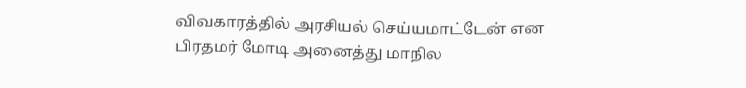விவகாரத்தில் அரசியல் செய்யமாட்டேன் என பிரதமர் மோடி அனைத்து மாநில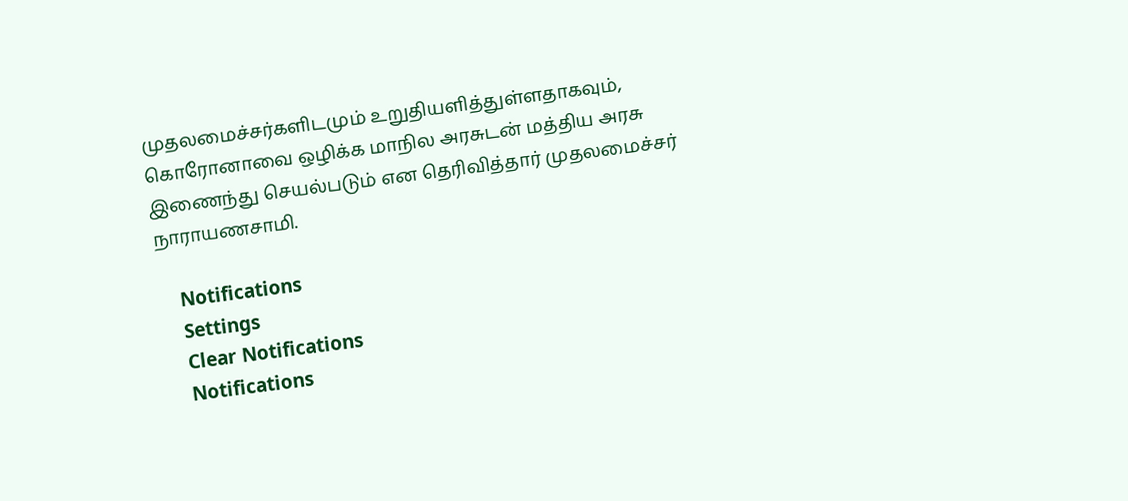முதலமைச்சர்களிடமும் உறுதியளித்துள்ளதாகவும், கொரோனாவை ஒழிக்க மாநில அரசுடன் மத்திய அரசு இணைந்து செயல்படும் என தெரிவித்தார் முதலமைச்சர் நாராயணசாமி.

    Notifications
    Settings
    Clear Notifications
    Notifications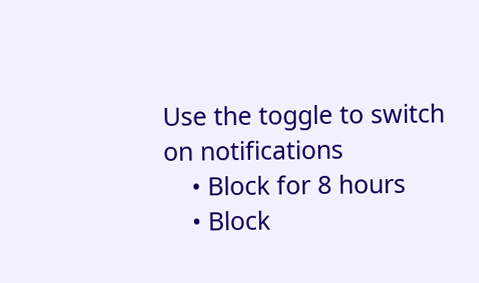Use the toggle to switch on notifications
    • Block for 8 hours
    • Block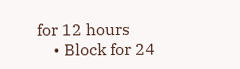for 12 hours
    • Block for 24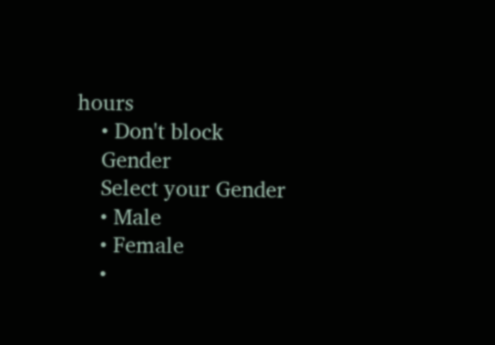hours
    • Don't block
    Gender
    Select your Gender
    • Male
    • Female
    •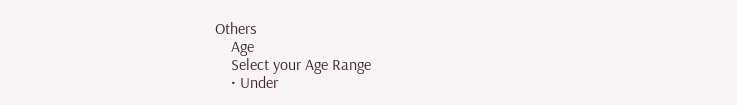Others
    Age
    Select your Age Range
    • Under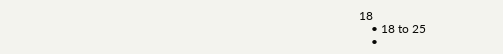18
    • 18 to 25
    •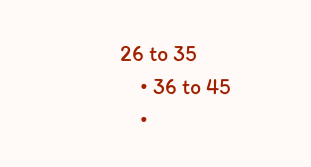26 to 35
    • 36 to 45
    •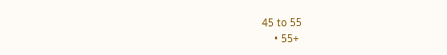45 to 55
    • 55+